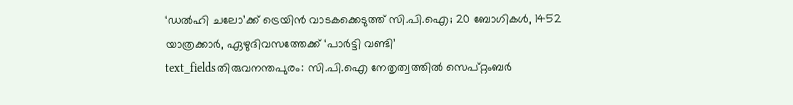‘ഡൽഹി ചലോ’ക്ക് ട്രെയിൻ വാടകക്കെടുത്ത് സി.പി.ഐ; 20 ബോഗികൾ, 1452 യാത്രക്കാർ, ഏഴുദിവസത്തേക്ക് ‘പാർട്ടി വണ്ടി’
text_fieldsതിരുവനന്തപുരം: സി.പി.ഐ നേതൃത്വത്തിൽ സെപ്റ്റംബർ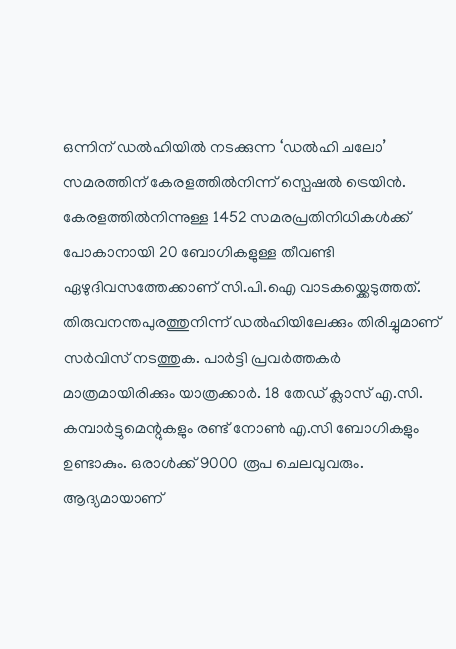ഒന്നിന് ഡൽഹിയിൽ നടക്കുന്ന ‘ഡൽഹി ചലോ’ സമരത്തിന് കേരളത്തിൽനിന്ന് സ്പെഷൽ ട്രെയിൻ. കേരളത്തിൽനിന്നുള്ള 1452 സമരപ്രതിനിധികൾക്ക് പോകാനായി 20 ബോഗികളുള്ള തീവണ്ടി ഏഴുദിവസത്തേക്കാണ് സി.പി.ഐ വാടകയ്ക്കെടുത്തത്.
തിരുവനന്തപുരത്തുനിന്ന് ഡൽഹിയിലേക്കും തിരിച്ചുമാണ് സർവിസ് നടത്തുക. പാർട്ടി പ്രവർത്തകർ മാത്രമായിരിക്കും യാത്രക്കാർ. 18 തേഡ് ക്ലാസ് എ.സി. കമ്പാർട്ടുമെന്റുകളും രണ്ട് നോൺ എ.സി ബോഗികളും ഉണ്ടാകും. ഒരാൾക്ക് 9000 രൂപ ചെലവുവരും.
ആദ്യമായാണ്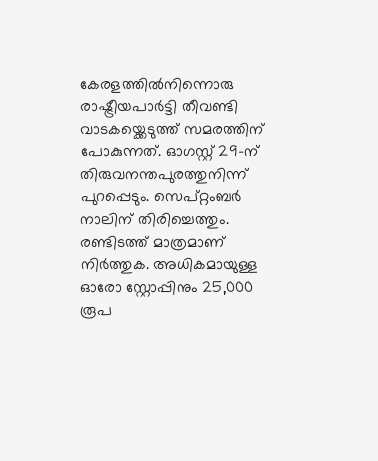കേരളത്തിൽനിന്നൊരു രാഷ്ട്രീയപാർട്ടി തീവണ്ടി വാടകയ്ക്കെടുത്ത് സമരത്തിന് പോകുന്നത്. ഓഗസ്റ്റ് 29-ന് തിരുവനന്തപുരത്തുനിന്ന് പുറപ്പെടും. സെപ്റ്റംബർ നാലിന് തിരിച്ചെത്തും. രണ്ടിടത്ത് മാത്രമാണ് നിർത്തുക. അധികമായുള്ള ഓരോ സ്റ്റോപ്പിനും 25,000 രൂപ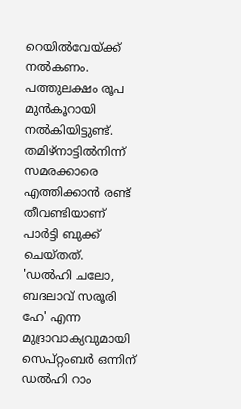റെയിൽവേയ്ക്ക് നൽകണം. പത്തുലക്ഷം രൂപ മുൻകൂറായി നൽകിയിട്ടുണ്ട്. തമിഴ്നാട്ടിൽനിന്ന് സമരക്കാരെ എത്തിക്കാൻ രണ്ട് തീവണ്ടിയാണ് പാർട്ടി ബുക്ക് ചെയ്തത്.
'ഡൽഹി ചലോ, ബദലാവ് സരൂരി ഹേ' എന്ന മുദ്രാവാക്യവുമായി സെപ്റ്റംബർ ഒന്നിന് ഡൽഹി റാം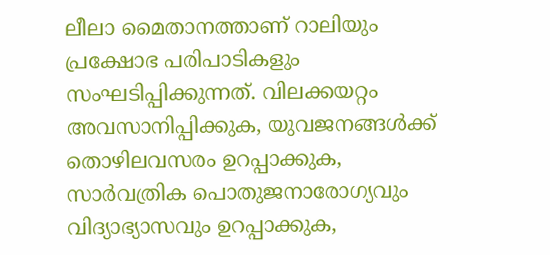ലീലാ മൈതാനത്താണ് റാലിയും പ്രക്ഷോഭ പരിപാടികളും സംഘടിപ്പിക്കുന്നത്. വിലക്കയറ്റം അവസാനിപ്പിക്കുക, യുവജനങ്ങൾക്ക് തൊഴിലവസരം ഉറപ്പാക്കുക, സാർവത്രിക പൊതുജനാരോഗ്യവും വിദ്യാഭ്യാസവും ഉറപ്പാക്കുക,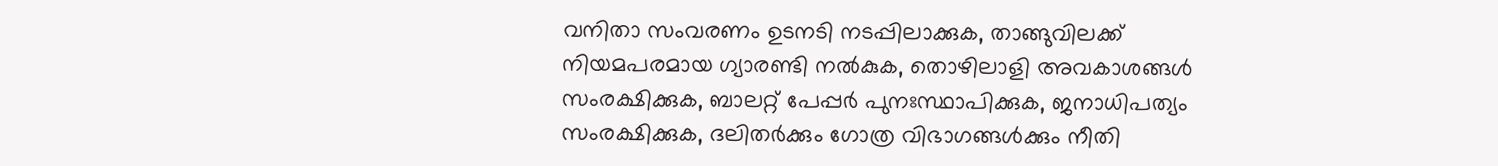വനിതാ സംവരണം ഉടനടി നടപ്പിലാക്കുക, താങ്ങുവിലക്ക് നിയമപരമായ ഗ്യാരണ്ടി നൽകുക, തൊഴിലാളി അവകാശങ്ങൾ സംരക്ഷിക്കുക, ബാലറ്റ് പേപ്പർ പുനഃസ്ഥാപിക്കുക, ജനാധിപത്യം സംരക്ഷിക്കുക, ദലിതർക്കും ഗോത്ര വിഭാഗങ്ങൾക്കും നീതി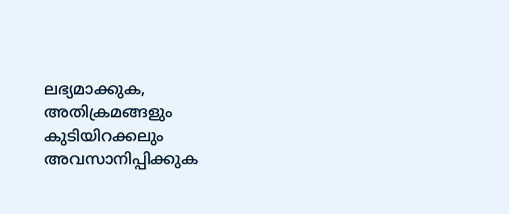ലഭ്യമാക്കുക, അതിക്രമങ്ങളും കുടിയിറക്കലും അവസാനിപ്പിക്കുക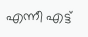എന്നീ എട്ട്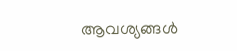ആവശ്യങ്ങൾ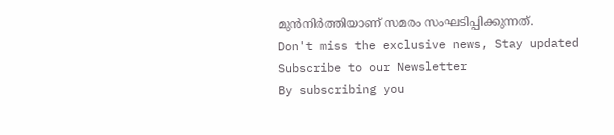മുൻനിർത്തിയാണ് സമരം സംഘടിപ്പിക്കുന്നത്.
Don't miss the exclusive news, Stay updated
Subscribe to our Newsletter
By subscribing you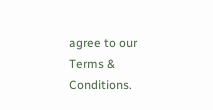agree to our Terms & Conditions.